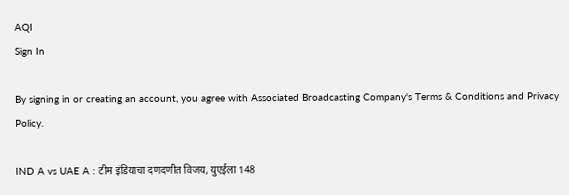AQI
Sign In

By signing in or creating an account, you agree with Associated Broadcasting Company's Terms & Conditions and Privacy Policy.

IND A vs UAE A : टीम इंडियाचा दणदणीत विजय, युएईला 148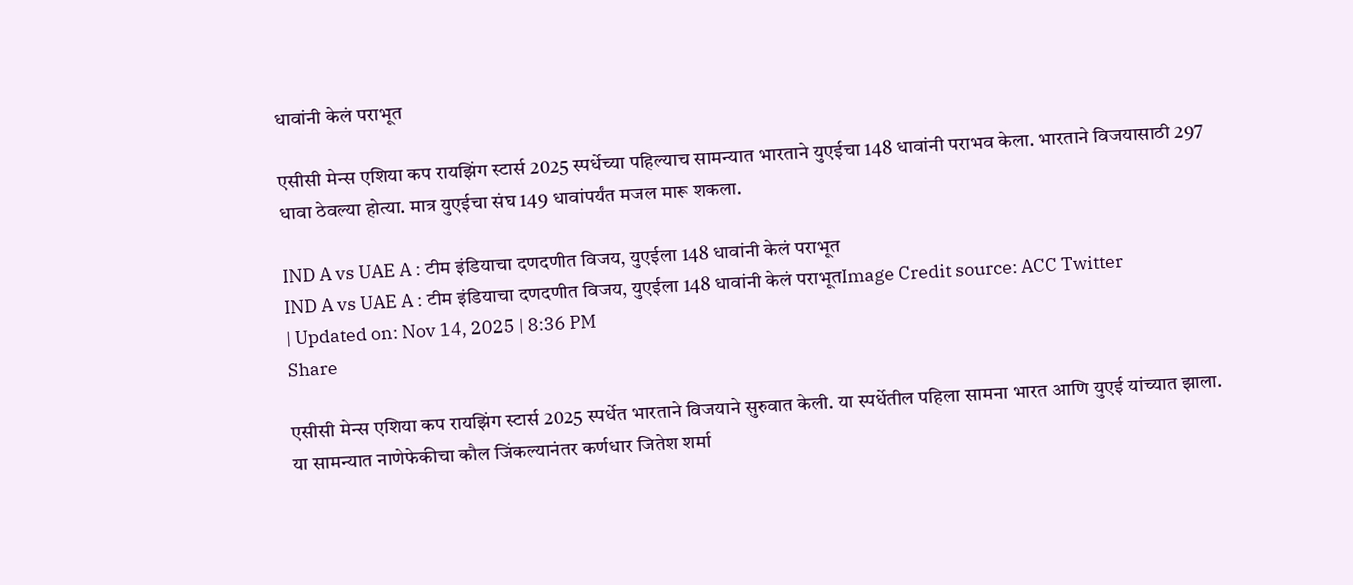धावांनी केलं पराभूत

एसीसी मेन्स एशिया कप रायझिंग स्टार्स 2025 स्पर्धेच्या पहिल्याच सामन्यात भारताने युएईचा 148 धावांनी पराभव केला. भारताने विजयासाठी 297 धावा ठेवल्या होत्या. मात्र युएईचा संघ 149 धावांपर्यंत मजल मारू शकला.

IND A vs UAE A : टीम इंडियाचा दणदणीत विजय, युएईला 148 धावांनी केलं पराभूत
IND A vs UAE A : टीम इंडियाचा दणदणीत विजय, युएईला 148 धावांनी केलं पराभूतImage Credit source: ACC Twitter
| Updated on: Nov 14, 2025 | 8:36 PM
Share

एसीसी मेन्स एशिया कप रायझिंग स्टार्स 2025 स्पर्धेत भारताने विजयाने सुरुवात केली. या स्पर्धेतील पहिला सामना भारत आणि युएई यांच्यात झाला. या सामन्यात नाणेफेकीचा कौल जिंकल्यानंतर कर्णधार जितेश शर्मा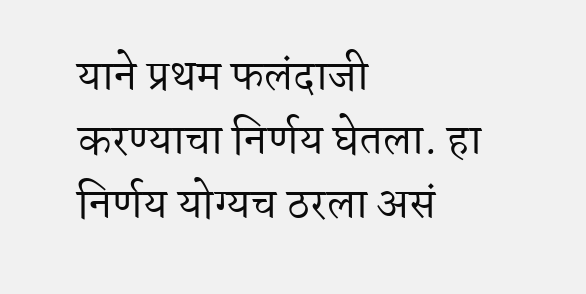याने प्रथम फलंदाजी करण्याचा निर्णय घेतला. हा निर्णय योग्यच ठरला असं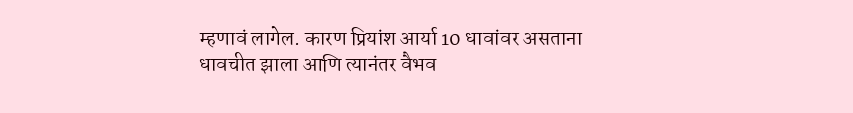म्हणावं लागेल. कारण प्रियांश आर्या 10 धावांवर असताना धावचीत झाला आणि त्यानंतर वैभव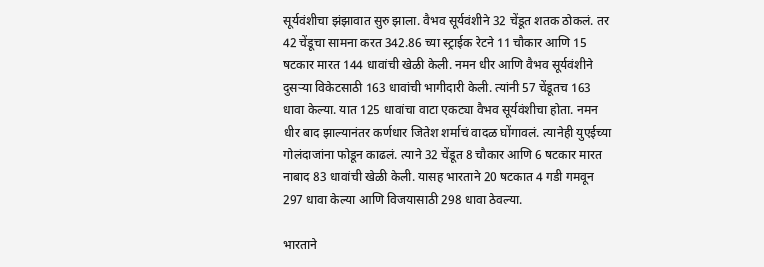सूर्यवंशीचा झंझावात सुरु झाला. वैभव सूर्यवंशीने 32 चेंडूत शतक ठोकलं. तर 42 चेंडूचा सामना करत 342.86 च्या स्ट्राईक रेटने 11 चौकार आणि 15 षटकार मारत 144 धावांची खेळी केली. नमन धीर आणि वैभव सूर्यवंशीने दुसऱ्या विकेटसाठी 163 धावांची भागीदारी केली. त्यांनी 57 चेंडूतच 163 धावा केल्या. यात 125 धावांचा वाटा एकट्या वैभव सूर्यवंशीचा होता. नमन धीर बाद झाल्यानंतर कर्णधार जितेश शर्माचं वादळ घोंगावलं. त्यानेही युएईच्या गोलंदाजांना फोडून काढलं. त्याने 32 चेंडूत 8 चौकार आणि 6 षटकार मारत नाबाद 83 धावांची खेळी केली. यासह भारताने 20 षटकात 4 गडी गमवून 297 धावा केल्या आणि विजयासाठी 298 धावा ठेवल्या.

भारताने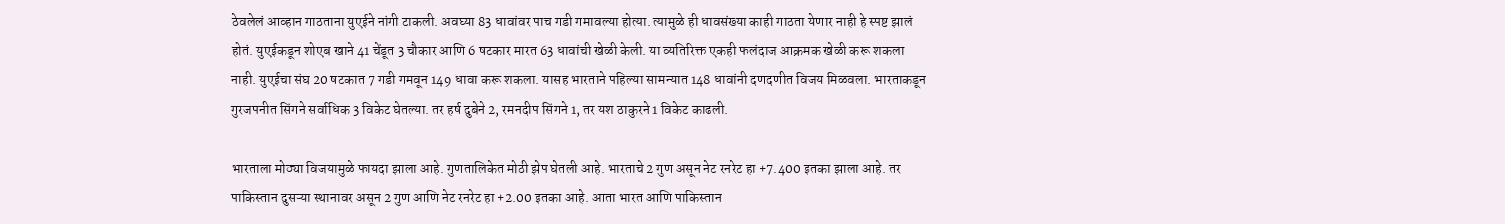ठेवलेलं आव्हान गाठताना युएईने नांगी टाकली. अवघ्या 83 धावांवर पाच गडी गमावल्या होत्या. त्यामुळे ही धावसंख्या काही गाठता येणार नाही हे स्पष्ट झालं होतं. युएईकडून शोएब खाने 41 चेंडूत 3 चौकार आणि 6 षटकार मारत 63 धावांची खेळी केली. या व्यतिरिक्त एकही फलंदाज आक्रमक खेळी करू शकला नाही. युएईचा संघ 20 षटकात 7 गडी गमवून 149 धावा करू शकला. यासह भारताने पहिल्या सामन्यात 148 धावांनी दणदणीत विजय मिळवला. भारताकडून गुरजपनीत सिंगने सर्वाधिक 3 विकेट घेतल्या. तर हर्ष दुबेने 2, रमनदीप सिंगने 1, तर यश ठाकुरने 1 विकेट काढली.

भारताला मोठ्या विजयामुळे फायदा झाला आहे. गुणतालिकेत मोठी झेप घेतली आहे. भारताचे 2 गुण असून नेट रनरेट हा +7.400 इतका झाला आहे. तर पाकिस्तान दुसऱ्या स्थानावर असून 2 गुण आणि नेट रनरेट हा +2.00 इतका आहे. आता भारत आणि पाकिस्तान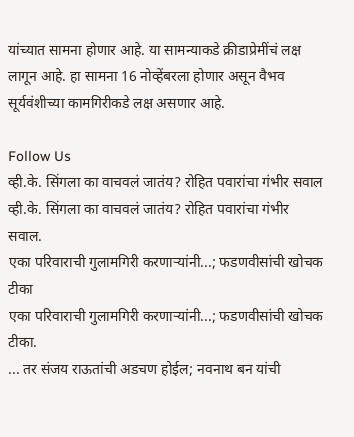यांच्यात सामना होणार आहे. या सामन्याकडे क्रीडाप्रेमींचं लक्ष लागून आहे. हा सामना 16 नोव्हेंबरला होणार असून वैभव सूर्यवंशीच्या कामगिरीकडे लक्ष असणार आहे.

Follow Us
व्ही.के. सिंगला का वाचवलं जातंय? रोहित पवारांचा गंभीर सवाल
व्ही.के. सिंगला का वाचवलं जातंय? रोहित पवारांचा गंभीर सवाल.
एका परिवाराची गुलामगिरी करणाऱ्यांनी...; फडणवीसांची खोचक टीका
एका परिवाराची गुलामगिरी करणाऱ्यांनी...; फडणवीसांची खोचक टीका.
... तर संजय राऊतांची अडचण होईल; नवनाथ बन यांची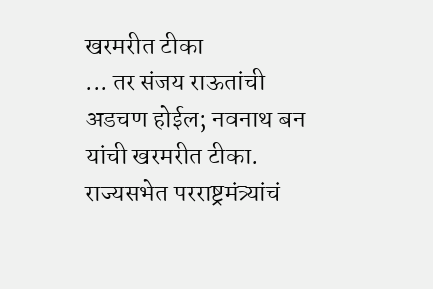खरमरीत टीका
... तर संजय राऊतांची अडचण होईल; नवनाथ बन यांची खरमरीत टीका.
राज्यसभेत परराष्ट्रमंत्र्यांचं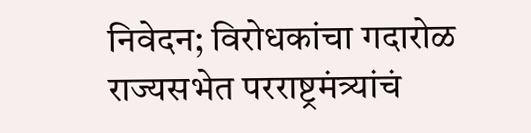निवेदन; विरोधकांचा गदारोळ
राज्यसभेत परराष्ट्रमंत्र्यांचं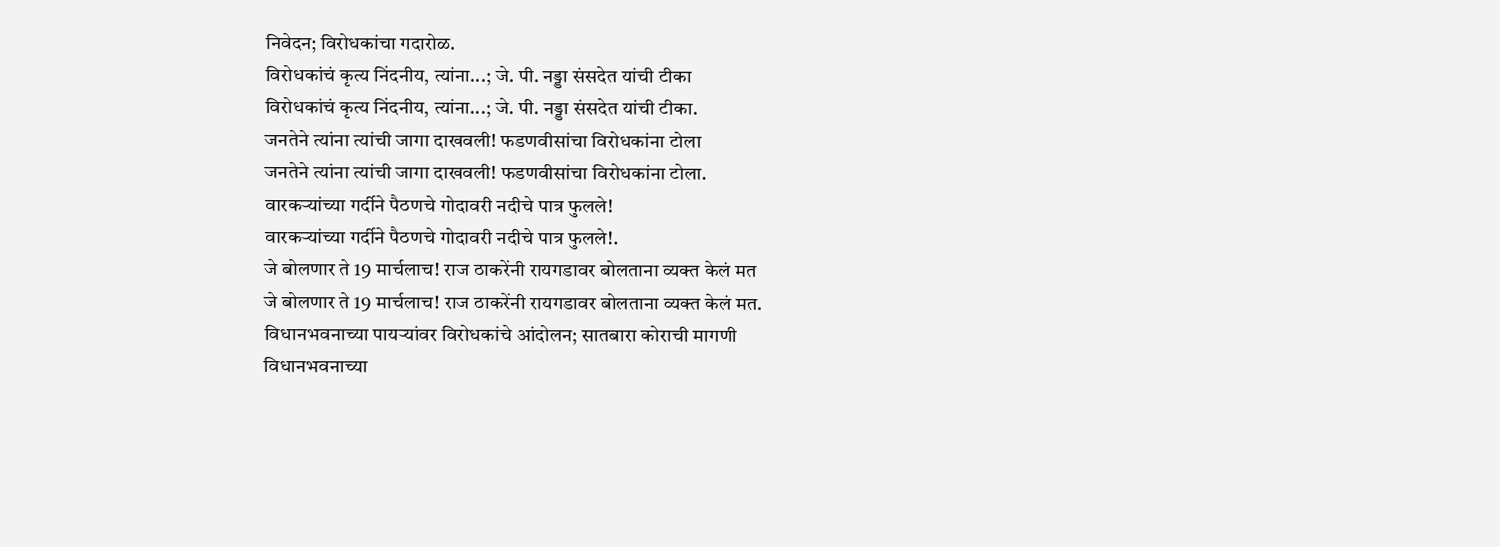निवेदन; विरोधकांचा गदारोळ.
विरोधकांचं कृत्य निंदनीय, त्यांना...; जे. पी. नड्डा संसदेत यांची टीका
विरोधकांचं कृत्य निंदनीय, त्यांना...; जे. पी. नड्डा संसदेत यांची टीका.
जनतेने त्यांना त्यांची जागा दाखवली! फडणवीसांचा विरोधकांना टोला
जनतेने त्यांना त्यांची जागा दाखवली! फडणवीसांचा विरोधकांना टोला.
वारकऱ्यांच्या गर्दीने पैठणचे गोदावरी नदीचे पात्र फुलले!
वारकऱ्यांच्या गर्दीने पैठणचे गोदावरी नदीचे पात्र फुलले!.
जे बोलणार ते 19 मार्चलाच! राज ठाकरेंनी रायगडावर बोलताना व्यक्त केलं मत
जे बोलणार ते 19 मार्चलाच! राज ठाकरेंनी रायगडावर बोलताना व्यक्त केलं मत.
विधानभवनाच्या पायऱ्यांवर विरोधकांचे आंदोलन; सातबारा कोराची मागणी
विधानभवनाच्या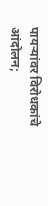पायऱ्यांवर विरोधकांचे आंदोलन;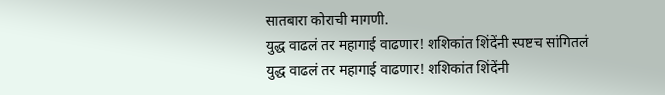सातबारा कोराची मागणी.
युद्ध वाढलं तर महागाई वाढणार! शशिकांत शिंदेंनी स्पष्टच सांगितलं
युद्ध वाढलं तर महागाई वाढणार! शशिकांत शिंदेंनी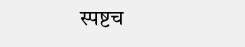स्पष्टच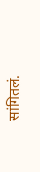सांगितलं.